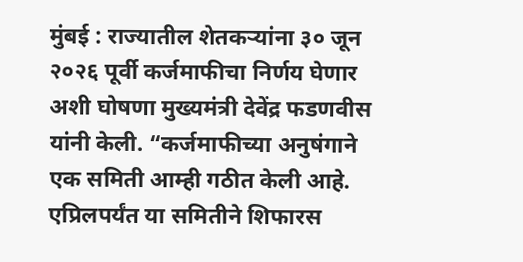मुंबई : राज्यातील शेतकऱ्यांना ३० जून २०२६ पूर्वी कर्जमाफीचा निर्णय घेणार अशी घोषणा मुख्यमंत्री देवेंद्र फडणवीस यांनी केली. “कर्जमाफीच्या अनुषंगाने एक समिती आम्ही गठीत केली आहे. एप्रिलपर्यंत या समितीने शिफारस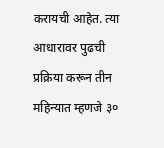करायची आहेत. त्या आधारावर पुढची प्रक्रिया करून तीन महिन्यात म्हणजे ३०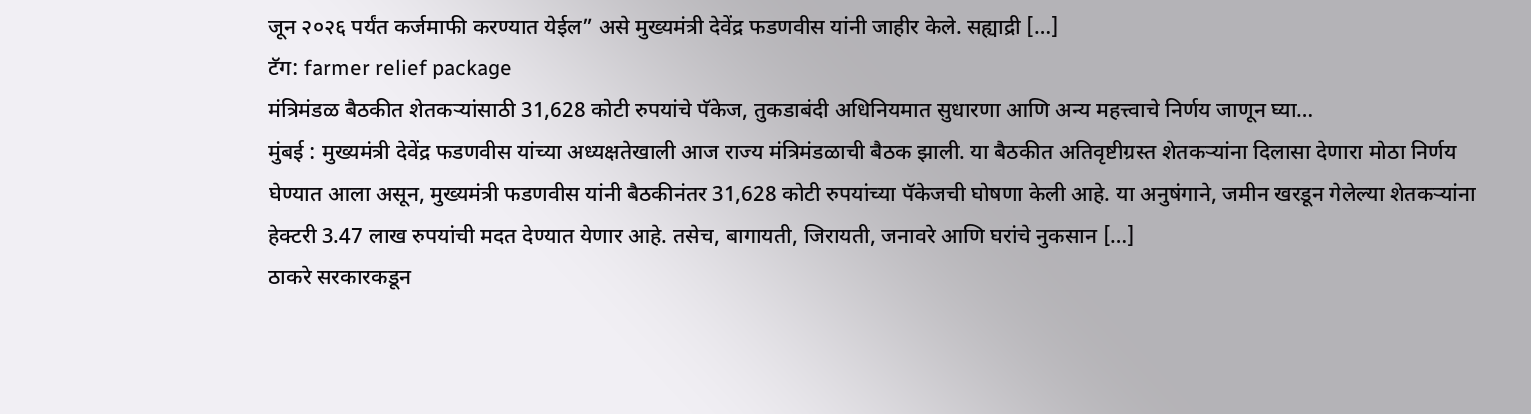जून २०२६ पर्यंत कर्जमाफी करण्यात येईल” असे मुख्यमंत्री देवेंद्र फडणवीस यांनी जाहीर केले. सह्याद्री […]
टॅग: farmer relief package
मंत्रिमंडळ बैठकीत शेतकऱ्यांसाठी 31,628 कोटी रुपयांचे पॅकेज, तुकडाबंदी अधिनियमात सुधारणा आणि अन्य महत्त्वाचे निर्णय जाणून घ्या…
मुंबई : मुख्यमंत्री देवेंद्र फडणवीस यांच्या अध्यक्षतेखाली आज राज्य मंत्रिमंडळाची बैठक झाली. या बैठकीत अतिवृष्टीग्रस्त शेतकऱ्यांना दिलासा देणारा मोठा निर्णय घेण्यात आला असून, मुख्यमंत्री फडणवीस यांनी बैठकीनंतर 31,628 कोटी रुपयांच्या पॅकेजची घोषणा केली आहे. या अनुषंगाने, जमीन खरडून गेलेल्या शेतकऱ्यांना हेक्टरी 3.47 लाख रुपयांची मदत देण्यात येणार आहे. तसेच, बागायती, जिरायती, जनावरे आणि घरांचे नुकसान […]
ठाकरे सरकारकडून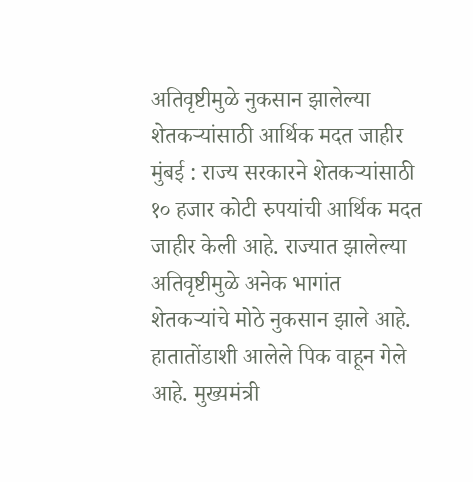अतिवृष्टीमुळे नुकसान झालेल्या शेतकऱ्यांसाठी आर्थिक मदत जाहीर
मुंबई : राज्य सरकारने शेतकऱ्यांसाठी १० हजार कोटी रुपयांची आर्थिक मदत जाहीर केली आहे. राज्यात झालेल्या अतिवृष्टीमुळे अनेक भागांत शेतकऱ्यांचे मोठे नुकसान झाले आहे. हातातोंडाशी आलेले पिक वाहून गेले आहे. मुख्यमंत्री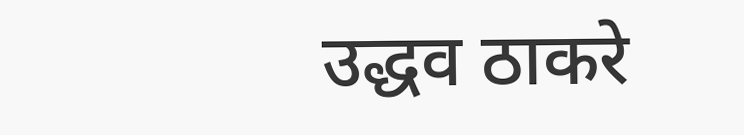उद्धव ठाकरे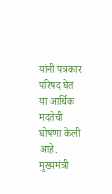यांनी पत्रकार परिषद घेत या आर्थिक मदतेची घोषणा केली आहे. मुख्यमंत्री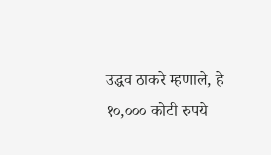उद्धव ठाकरे म्हणाले, हे १०,००० कोटी रुपये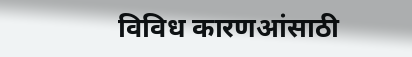विविध कारणआंसाठी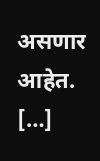असणार आहेत. […]